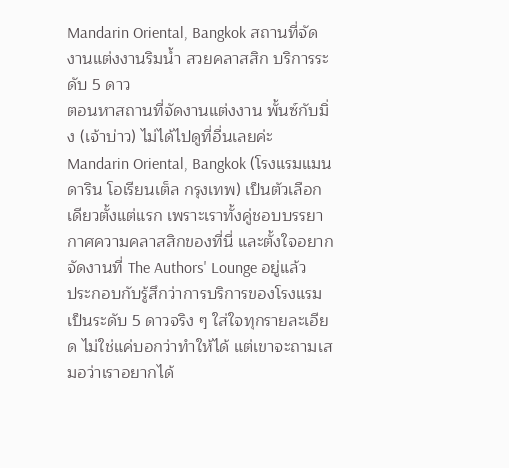Mandarin Oriental, Bangkok สถานที่จัดงานแต่งงานริมน้ำ สวยคลาสสิก บริการระดับ 5 ดาว
ตอนหาสถานที่จัดงานแต่งงาน พั้นซ์กับมิ่ง (เจ้าบ่าว) ไม่ได้ไปดูที่อื่นเลยค่ะ Mandarin Oriental, Bangkok (โรงแรมแมนดาริน โอเรียนเต็ล กรุงเทพ) เป็นตัวเลือกเดียวตั้งแต่แรก เพราะเราทั้งคู่ชอบบรรยากาศความคลาสสิกของที่นี่ และตั้งใจอยากจัดงานที่ The Authors' Lounge อยู่แล้ว
ประกอบกับรู้สึกว่าการบริการของโรงแรมเป็นระดับ 5 ดาวจริง ๆ ใส่ใจทุกรายละเอียด ไม่ใช่แค่บอกว่าทำให้ได้ แต่เขาจะถามเสมอว่าเราอยากได้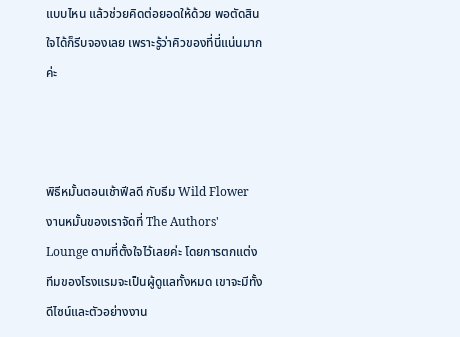แบบไหน แล้วช่วยคิดต่อยอดให้ด้วย พอตัดสินใจได้ก็รีบจองเลย เพราะรู้ว่าคิวของที่นี่แน่นมากค่ะ



พิธีหมั้นตอนเช้าฟีลดี กับธีม Wild Flower
งานหมั้นของเราจัดที่ The Authors' Lounge ตามที่ตั้งใจไว้เลยค่ะ โดยการตกแต่งทีมของโรงแรมจะเป็นผู้ดูแลทั้งหมด เขาจะมีทั้งดีไซน์และตัวอย่างงาน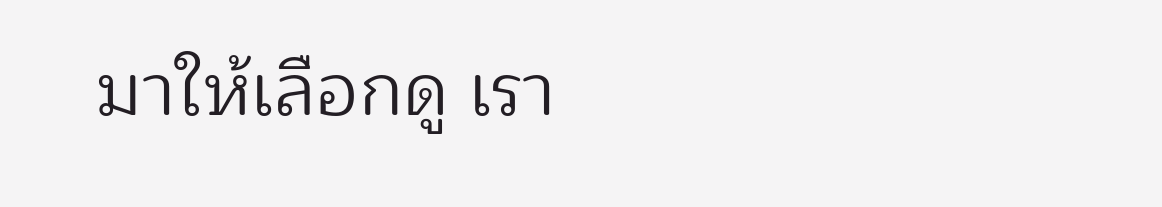มาให้เลือกดู เรา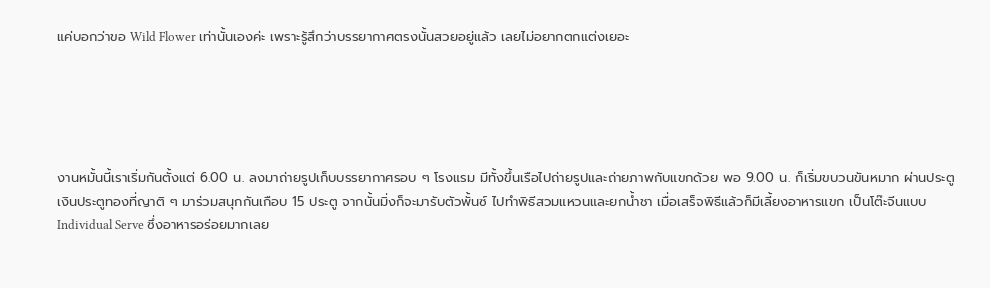แค่บอกว่าขอ Wild Flower เท่านั้นเองค่ะ เพราะรู้สึกว่าบรรยากาศตรงนั้นสวยอยู่แล้ว เลยไม่อยากตกแต่งเยอะ





งานหมั้นนี้เราเริ่มกันตั้งแต่ 6.00 น. ลงมาถ่ายรูปเก็บบรรยากาศรอบ ๆ โรงแรม มีทั้งขึ้นเรือไปถ่ายรูปและถ่ายภาพกับแขกด้วย พอ 9.00 น. ก็เริ่มขบวนขันหมาก ผ่านประตูเงินประตูทองที่ญาติ ๆ มาร่วมสนุกกันเกือบ 15 ประตู จากนั้นมิ่งก็จะมารับตัวพั้นซ์ ไปทำพิธีสวมแหวนและยกน้ำชา เมื่อเสร็จพิธีแล้วก็มีเลี้ยงอาหารแขก เป็นโต๊ะจีนแบบ Individual Serve ซึ่งอาหารอร่อยมากเลย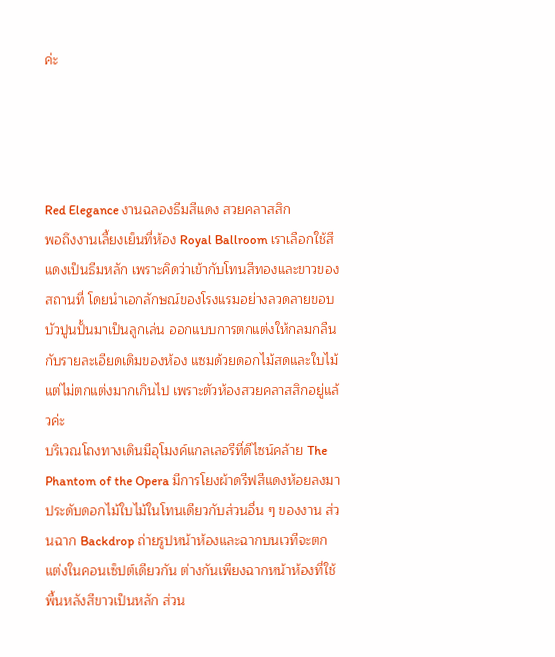ค่ะ




Red Elegance งานฉลองธีมสีแดง สวยคลาสสิก
พอถึงงานเลี้ยงเย็นที่ห้อง Royal Ballroom เราเลือกใช้สีแดงเป็นธีมหลัก เพราะคิดว่าเข้ากับโทนสีทองและขาวของสถานที่ โดยนำเอกลักษณ์ของโรงแรมอย่างลวดลายขอบบัวปูนปั้นมาเป็นลูกเล่น ออกแบบการตกแต่งให้กลมกลืนกับรายละเอียดเดิมของห้อง แซมด้วยดอกไม้สดและใบไม้ แต่ไม่ตกแต่งมากเกินไป เพราะตัวห้องสวยคลาสสิกอยู่แล้วค่ะ
บริเวณโถงทางเดินมีอุโมงค์แกลเลอรีที่ดีไซน์คล้าย The Phantom of the Opera มีการโยงผ้าดรีฟสีแดงห้อยลงมา ประดับดอกไม้ใบไม้ในโทนเดียวกับส่วนอื่น ๆ ของงาน ส่วนฉาก Backdrop ถ่ายรูปหน้าห้องและฉากบนเวทีจะตกแต่งในคอนเซ็ปต์เดียวกัน ต่างกันเพียงฉากหน้าห้องที่ใช้พื้นหลังสีขาวเป็นหลัก ส่วน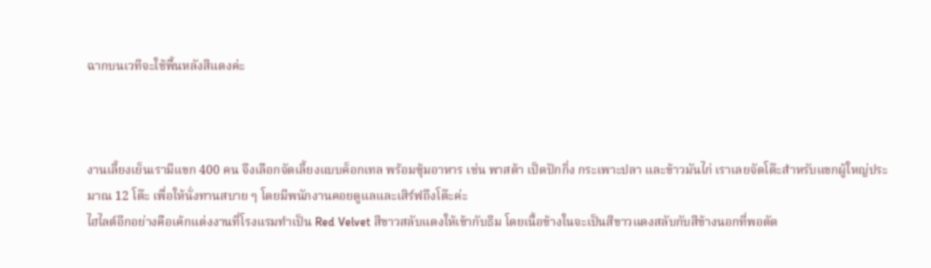ฉากบนเวทีจะใช้พื้นหลังสีแดงค่ะ



งานเลี้ยงเย็นเรามีแขก 400 คน จึงเลือกจัดเลี้ยงแบบค็อกเทล พร้อมซุ้มอาหาร เช่น พาสต้า เป็ดปักกิ่ง กระเพาะปลา และข้าวมันไก่ เราเลยจัดโต๊ะสำหรับแขกผู้ใหญ่ประมาณ 12 โต๊ะ เพื่อให้นั่งทานสบาย ๆ โดยมีพนักงานคอยดูแลและเสิร์ฟถึงโต๊ะค่ะ
ไฮไลต์อีกอย่างคือเค้กแต่งงานที่โรงแรมทำเป็น Red Velvet สีขาวสลับแดงให้เข้ากับธีม โดยเนื้อข้างในจะเป็นสีขาวแดงสลับกับสีข้างนอกที่พอตัด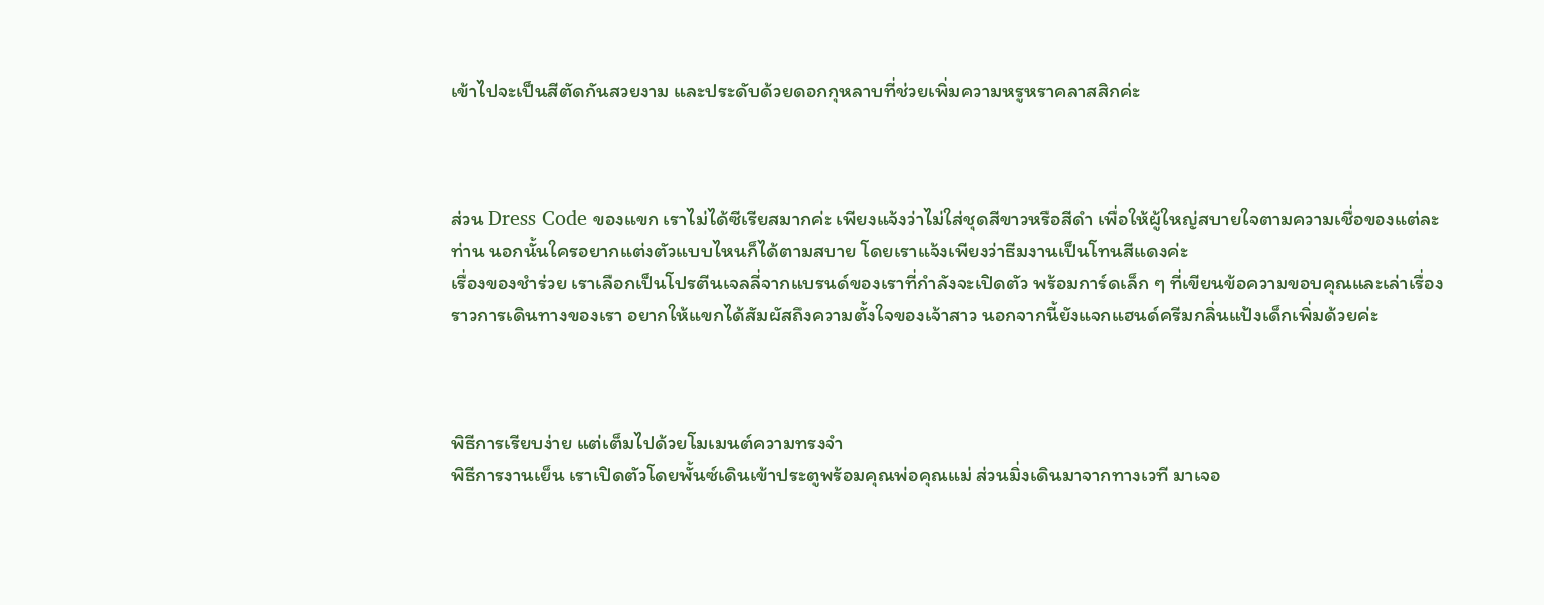เข้าไปจะเป็นสีตัดกันสวยงาม และประดับด้วยดอกกุหลาบที่ช่วยเพิ่มความหรูหราคลาสสิกค่ะ



ส่วน Dress Code ของแขก เราไม่ได้ซีเรียสมากค่ะ เพียงแจ้งว่าไม่ใส่ชุดสีขาวหรือสีดำ เพื่อให้ผู้ใหญ่สบายใจตามความเชื่อของแต่ละท่าน นอกนั้นใครอยากแต่งตัวแบบไหนก็ได้ตามสบาย โดยเราแจ้งเพียงว่าธีมงานเป็นโทนสีแดงค่ะ
เรื่องของชำร่วย เราเลือกเป็นโปรตีนเจลลี่จากแบรนด์ของเราที่กำลังจะเปิดตัว พร้อมการ์ดเล็ก ๆ ที่เขียนข้อความขอบคุณและเล่าเรื่องราวการเดินทางของเรา อยากให้แขกได้สัมผัสถึงความตั้งใจของเจ้าสาว นอกจากนี้ยังแจกแฮนด์ครีมกลิ่นแป้งเด็กเพิ่มด้วยค่ะ



พิธีการเรียบง่าย แต่เต็มไปด้วยโมเมนต์ความทรงจำ
พิธีการงานเย็น เราเปิดตัวโดยพั้นซ์เดินเข้าประตูพร้อมคุณพ่อคุณแม่ ส่วนมิ่งเดินมาจากทางเวที มาเจอ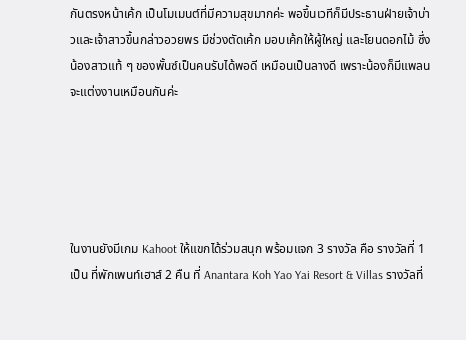กันตรงหน้าเค้ก เป็นโมเมนต์ที่มีความสุขมากค่ะ พอขึ้นเวทีก็มีประธานฝ่ายเจ้าบ่าวและเจ้าสาวขึ้นกล่าวอวยพร มีช่วงตัดเค้ก มอบเค้กให้ผู้ใหญ่ และโยนดอกไม้ ซึ่งน้องสาวแท้ ๆ ของพั้นซ์เป็นคนรับได้พอดี เหมือนเป็นลางดี เพราะน้องก็มีแพลนจะแต่งงานเหมือนกันค่ะ





ในงานยังมีเกม Kahoot ให้แขกได้ร่วมสนุก พร้อมแจก 3 รางวัล คือ รางวัลที่ 1 เป็น ที่พักเพนท์เฮาส์ 2 คืน ที่ Anantara Koh Yao Yai Resort & Villas รางวัลที่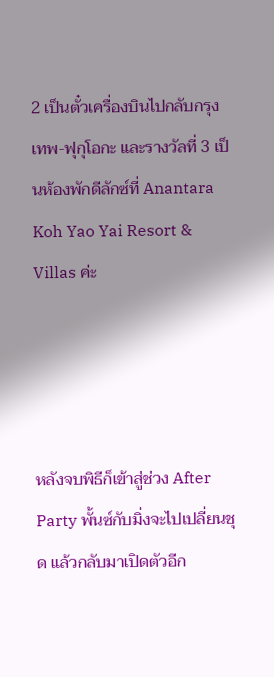2 เป็นตั๋วเครื่องบินไปกลับกรุงเทพ-ฟุกุโอกะ และรางวัลที่ 3 เป็นห้องพักดีลักซ์ที่ Anantara Koh Yao Yai Resort & Villas ค่ะ




หลังจบพิธีก็เข้าสู่ช่วง After Party พั้นซ์กับมิ่งจะไปเปลี่ยนชุด แล้วกลับมาเปิดตัวอีก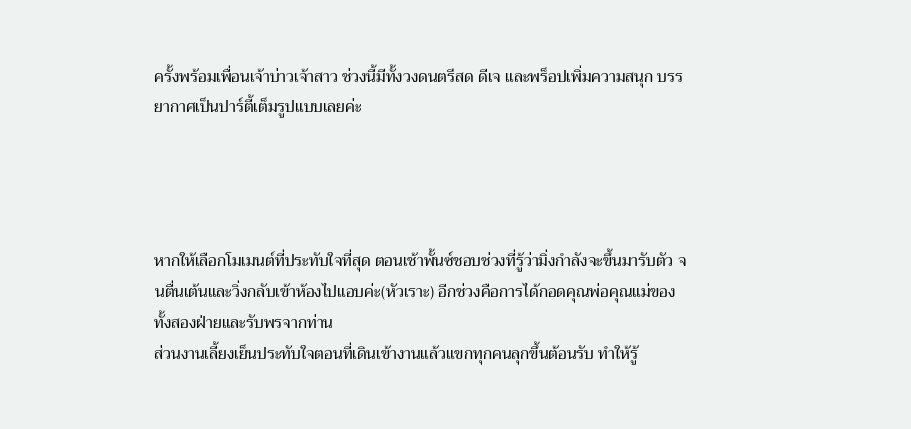ครั้งพร้อมเพื่อนเจ้าบ่าวเจ้าสาว ช่วงนี้มีทั้งวงดนตรีสด ดีเจ และพร็อปเพิ่มความสนุก บรรยากาศเป็นปาร์ตี้เต็มรูปแบบเลยค่ะ




หากให้เลือกโมเมนต์ที่ประทับใจที่สุด ตอนเช้าพั้นซ์ชอบช่วงที่รู้ว่ามิ่งกำลังจะขึ้นมารับตัว จนตื่นเต้นและวิ่งกลับเข้าห้องไปแอบค่ะ(หัวเราะ) อีกช่วงคือการได้กอดคุณพ่อคุณแม่ของทั้งสองฝ่ายและรับพรจากท่าน
ส่วนงานเลี้ยงเย็นประทับใจตอนที่เดินเข้างานแล้วแขกทุกคนลุกขึ้นต้อนรับ ทำให้รู้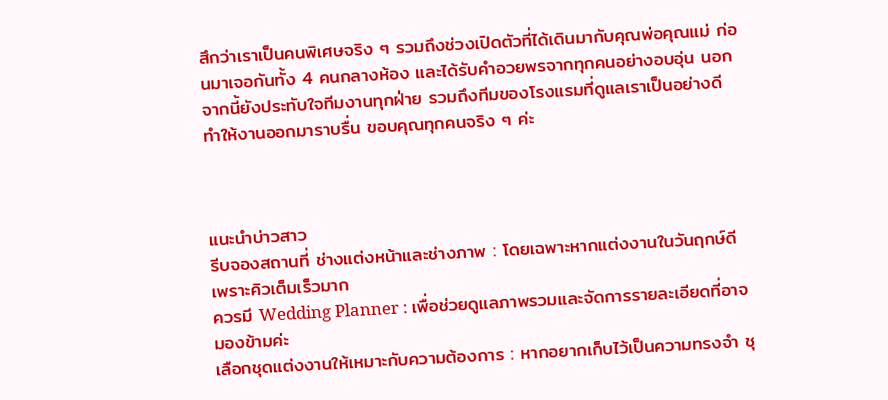สึกว่าเราเป็นคนพิเศษจริง ๆ รวมถึงช่วงเปิดตัวที่ได้เดินมากับคุณพ่อคุณแม่ ก่อนมาเจอกันทั้ง 4 คนกลางห้อง และได้รับคำอวยพรจากทุกคนอย่างอบอุ่น นอกจากนี้ยังประทับใจทีมงานทุกฝ่าย รวมถึงทีมของโรงแรมที่ดูแลเราเป็นอย่างดี ทำให้งานออกมาราบรื่น ขอบคุณทุกคนจริง ๆ ค่ะ



แนะนำบ่าวสาว
รีบจองสถานที่ ช่างแต่งหน้าและช่างภาพ : โดยเฉพาะหากแต่งงานในวันฤกษ์ดี เพราะคิวเต็มเร็วมาก
ควรมี Wedding Planner : เพื่อช่วยดูแลภาพรวมและจัดการรายละเอียดที่อาจมองข้ามค่ะ
เลือกชุดแต่งงานให้เหมาะกับความต้องการ : หากอยากเก็บไว้เป็นความทรงจำ ชุ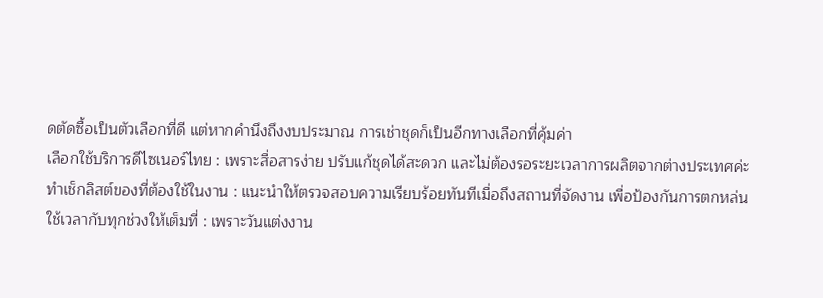ดตัดซื้อเป็นตัวเลือกที่ดี แต่หากคำนึงถึงงบประมาณ การเช่าชุดก็เป็นอีกทางเลือกที่คุ้มค่า
เลือกใช้บริการดีไซเนอร์ไทย : เพราะสื่อสารง่าย ปรับแก้ชุดได้สะดวก และไม่ต้องรอระยะเวลาการผลิตจากต่างประเทศค่ะ
ทำเช็กลิสต์ของที่ต้องใช้ในงาน : แนะนำให้ตรวจสอบความเรียบร้อยทันทีเมื่อถึงสถานที่จัดงาน เพื่อป้องกันการตกหล่น
ใช้เวลากับทุกช่วงให้เต็มที่ : เพราะวันแต่งงาน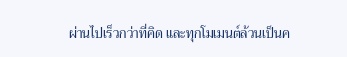ผ่านไปเร็วกว่าที่คิด และทุกโมเมนต์ล้วนเป็นค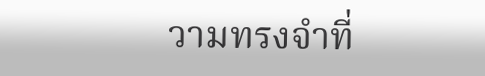วามทรงจำที่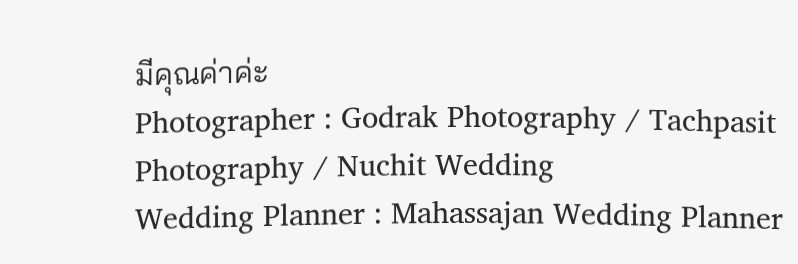มีคุณค่าค่ะ
Photographer : Godrak Photography / Tachpasit Photography / Nuchit Wedding
Wedding Planner : Mahassajan Wedding Planner